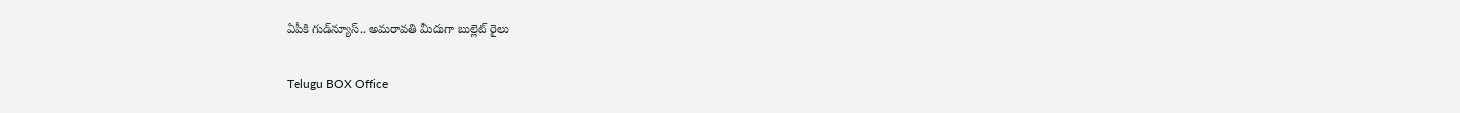ఏపీకి గుడ్‌న్యూస్.. అమరావతి మీదుగా బుల్లెట్ రైలు

Telugu BOX Office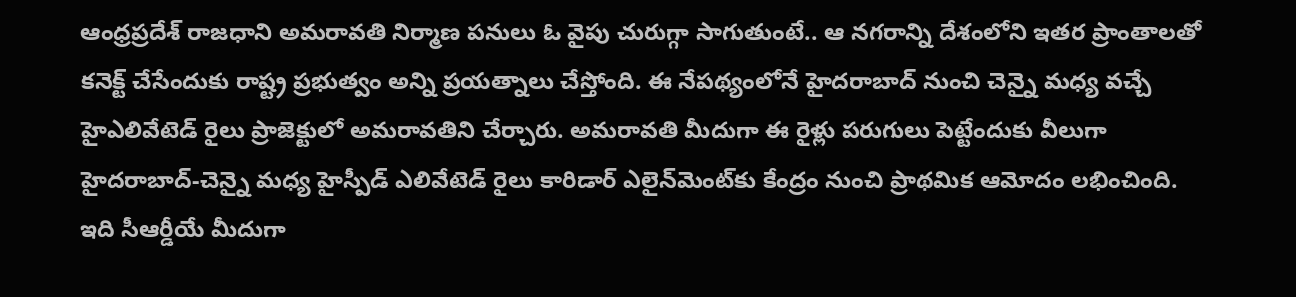ఆంధ్రప్రదేశ్ రాజధాని అమరావతి నిర్మాణ పనులు ఓ వైపు చురుగ్గా సాగుతుంటే.. ఆ నగరాన్ని దేశంలోని ఇతర ప్రాంతాలతో కనెక్ట్ చేసేందుకు రాష్ట్ర ప్రభుత్వం అన్ని ప్రయత్నాలు చేస్తోంది. ఈ నేపథ్యంలోనే హైదరాబాద్ నుంచి చెన్నై మధ్య వచ్చే హైఎలివేటెడ్ రైలు ప్రాజెక్టులో అమరావతిని చేర్చారు. అమరావతి మీదుగా ఈ రైళ్లు పరుగులు పెట్టేందుకు వీలుగా హైదరాబాద్‌-చెన్నై మధ్య హైస్పీడ్‌ ఎలివేటెడ్‌ రైలు కారిడార్‌ ఎలైన్‌మెంట్‌కు కేంద్రం నుంచి ప్రాథమిక ఆమోదం లభించింది. ఇది సీఆర్డీయే మీదుగా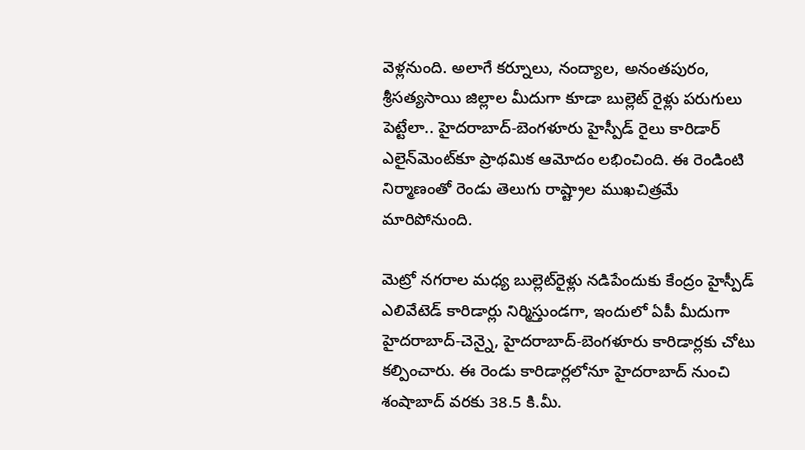వెళ్లనుంది. అలాగే కర్నూలు, నంద్యాల, అనంతపురం, శ్రీసత్యసాయి జిల్లాల మీదుగా కూడా బుల్లెట్‌ రైళ్లు పరుగులు పెట్టేలా.. హైదరాబాద్‌-బెంగళూరు హైస్పీడ్‌ రైలు కారిడార్‌ ఎలైన్‌మెంట్‌కూ ప్రాథమిక ఆమోదం లభించింది. ఈ రెండింటి నిర్మాణంతో రెండు తెలుగు రాష్ట్రాల ముఖచిత్రమే మారిపోనుంది.

మెట్రో నగరాల మధ్య బుల్లెట్‌రైళ్లు నడిపేందుకు కేంద్రం హైస్పీడ్‌ ఎలివేటెడ్‌ కారిడార్లు నిర్మిస్తుండగా, ఇందులో ఏపీ మీదుగా హైదరాబాద్‌-చెన్నై, హైదరాబాద్‌-బెంగళూరు కారిడార్లకు చోటు కల్పించారు. ఈ రెండు కారిడార్లలోనూ హైదరాబాద్‌ నుంచి శంషాబాద్‌ వరకు 38.5 కి.మీ.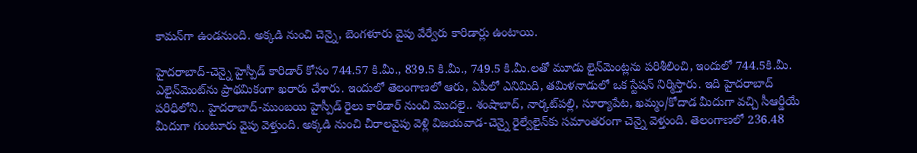కామన్‌గా ఉండనుంది. అక్కడి నుంచి చెన్నై, బెంగళూరు వైపు వేర్వేరు కారిడార్లు ఉంటాయి.

హైదరాబాద్‌-చెన్నై హైస్పీడ్‌ కారిడార్‌ కోసం 744.57 కి.మీ., 839.5 కి.మీ., 749.5 కి.మీ.లతో మూడు లైన్‌మెంట్లను పరిశీలించి, ఇందులో 744.5కి.మీ. ఎలైన్‌మెంట్‌ను ప్రాథమికంగా ఖరారు చేశారు. ఇందులో తెలంగాణలో ఆరు, ఏపీలో ఎనిమిది, తమిళనాడులో ఒక స్టేషన్‌ నిర్మిస్తారు. ఇది హైదరాబాద్‌ పరిధిలోని.. హైదరాబాద్‌-ముంబయి హైస్పీడ్‌ రైలు కారిడార్‌ నుంచి మొదలై.. శంషాబాద్, నార్కట్‌పల్లి, సూర్యాపేట, ఖమ్మం/కోదాడ మీదుగా వచ్చి సీఆర్డీయే మీదుగా గుంటూరు వైపు వెళ్తుంది. అక్కడి నుంచి చీరాలవైపు వెళ్లి విజయవాడ-చెన్నై రైల్వేలైన్‌కు సమాంతరంగా చెన్నై వెళ్తుంది. తెలంగాణలో 236.48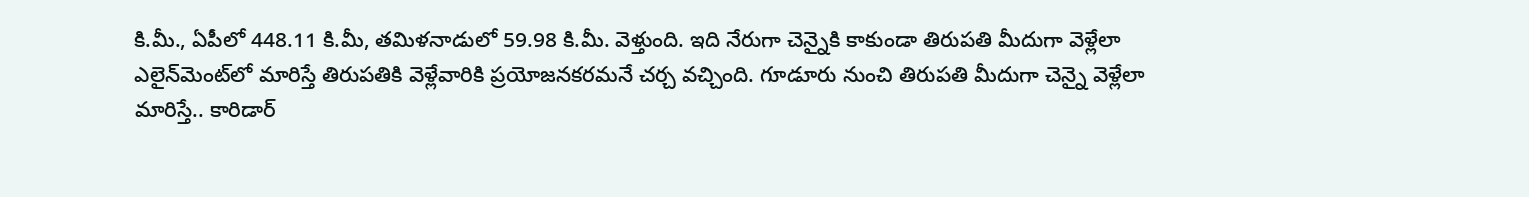కి.మీ., ఏపీలో 448.11 కి.మీ, తమిళనాడులో 59.98 కి.మీ. వెళ్తుంది. ఇది నేరుగా చెన్నైకి కాకుండా తిరుపతి మీదుగా వెళ్లేలా ఎలైన్‌మెంట్‌లో మారిస్తే తిరుపతికి వెళ్లేవారికి ప్రయోజనకరమనే చర్చ వచ్చింది. గూడూరు నుంచి తిరుపతి మీదుగా చెన్నై వెళ్లేలా మారిస్తే.. కారిడార్‌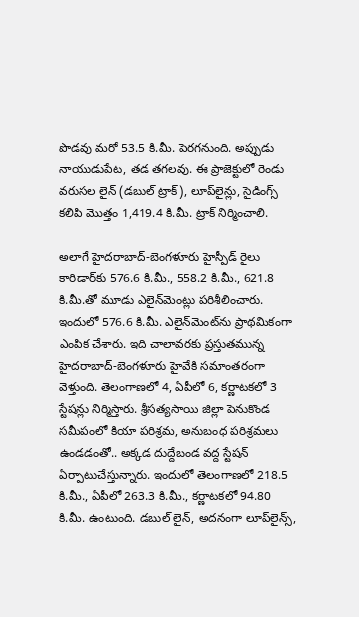పొడవు మరో 53.5 కి.మీ. పెరగనుంది. అప్పుడు నాయుడుపేట, తడ తగలవు. ఈ ప్రాజెక్టులో రెండు వరుసల లైన్‌ (డబుల్‌ ట్రాక్‌), లూప్‌లైన్లు, సైడింగ్స్‌ కలిపి మొత్తం 1,419.4 కి.మీ. ట్రాక్‌ నిర్మించాలి.

అలాగే హైదరాబాద్‌-బెంగళూరు హైస్పీడ్‌ రైలు కారిడార్‌కు 576.6 కి.మీ., 558.2 కి.మీ., 621.8 కి.మీ.తో మూడు ఎలైన్‌మెంట్లు పరిశీలించారు. ఇందులో 576.6 కి.మీ. ఎలైన్‌మెంట్‌ను ప్రాథమికంగా ఎంపిక చేశారు. ఇది చాలావరకు ప్రస్తుతమున్న హైదరాబాద్‌-బెంగళూరు హైవేకి సమాంతరంగా వెళ్తుంది. తెలంగాణలో 4, ఏపీలో 6, కర్ణాటకలో 3 స్టేషన్లు నిర్మిస్తారు. శ్రీసత్యసాయి జిల్లా పెనుకొండ సమీపంలో కియా పరిశ్రమ, అనుబంధ పరిశ్రమలు ఉండడంతో.. అక్కడ దుద్దేబండ వద్ద స్టేషన్‌ ఏర్పాటుచేస్తున్నారు. ఇందులో తెలంగాణలో 218.5 కి.మీ., ఏపీలో 263.3 కి.మీ., కర్ణాటకలో 94.80 కి.మీ. ఉంటుంది. డబుల్‌ లైన్, అదనంగా లూప్‌లైన్స్,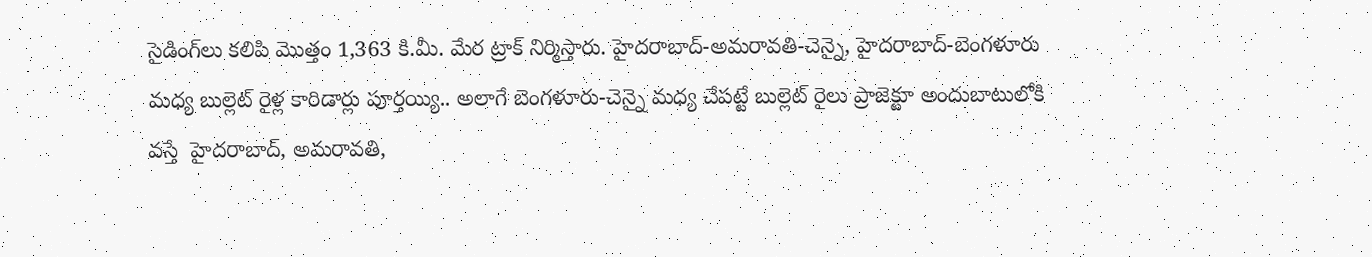సైడింగ్‌లు కలిపి మొత్తం 1,363 కి.మీ. మేర ట్రాక్‌ నిర్మిస్తారు. హైదరాబాద్‌-అమరావతి-చెన్నై, హైదరాబాద్‌-బెంగళూరు మధ్య బుల్లెట్‌ రైళ్ల కారిడార్లు పూర్తయ్యి.. అలాగే బెంగళూరు-చెన్నై మధ్య చేపట్టే బుల్లెట్‌ రైలు ప్రాజెక్టూ అందుబాటులోకి వస్తే  హైదరాబాద్, అమరావతి,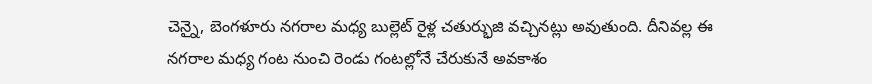చెన్నై, బెంగళూరు నగరాల మధ్య బుల్లెట్‌ రైళ్ల చతుర్భుజి వచ్చినట్లు అవుతుంది. దీనివల్ల ఈ నగరాల మధ్య గంట నుంచి రెండు గంటల్లోనే చేరుకునే అవకాశం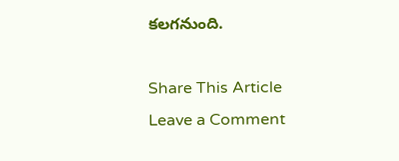కలగనుంది.

Share This Article
Leave a Comment